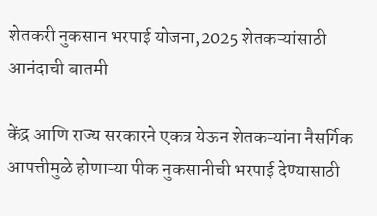शेतकरी नुकसान भरपाई योजना,2025 शेतकऱ्यांसाठी आनंदाची बातमी

केंद्र आणि राज्य सरकारने एकत्र येऊन शेतकऱ्यांना नैसर्गिक आपत्तीमुळे होणाऱ्या पीक नुकसानीची भरपाई देण्यासाठी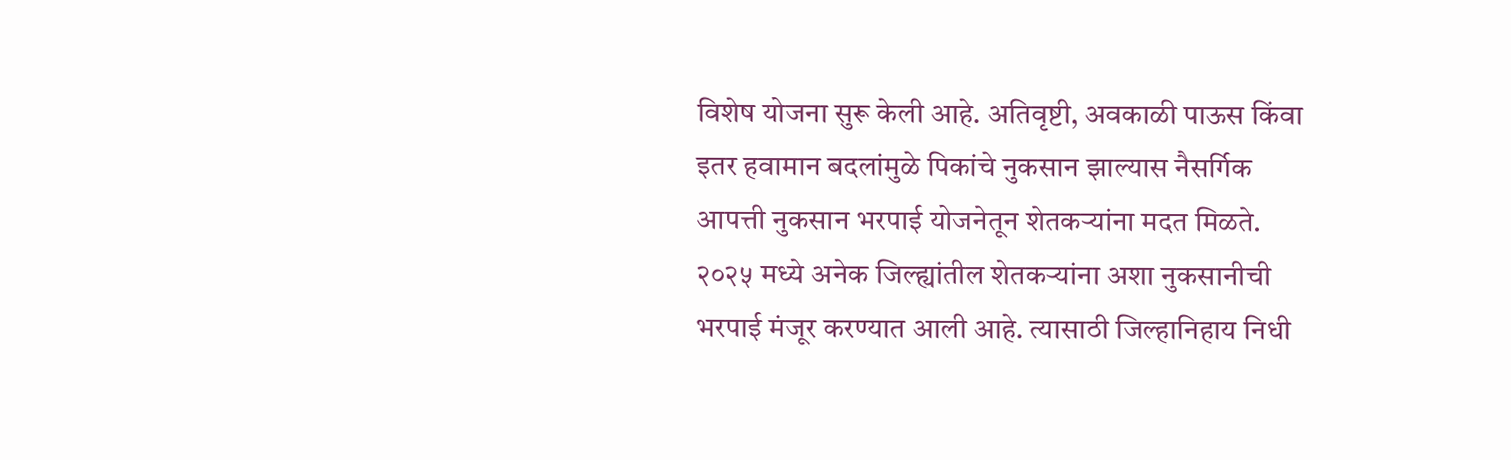विशेष योजना सुरू केली आहे. अतिवृष्टी, अवकाळी पाऊस किंवा इतर हवामान बदलांमुळे पिकांचे नुकसान झाल्यास नैसर्गिक आपत्ती नुकसान भरपाई योजनेतून शेतकऱ्यांना मदत मिळते. २०२५ मध्ये अनेक जिल्ह्यांतील शेतकऱ्यांना अशा नुकसानीची भरपाई मंजूर करण्यात आली आहे. त्यासाठी जिल्हानिहाय निधी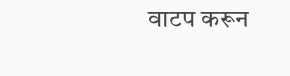वाटप करून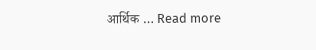आर्थिक … Read more